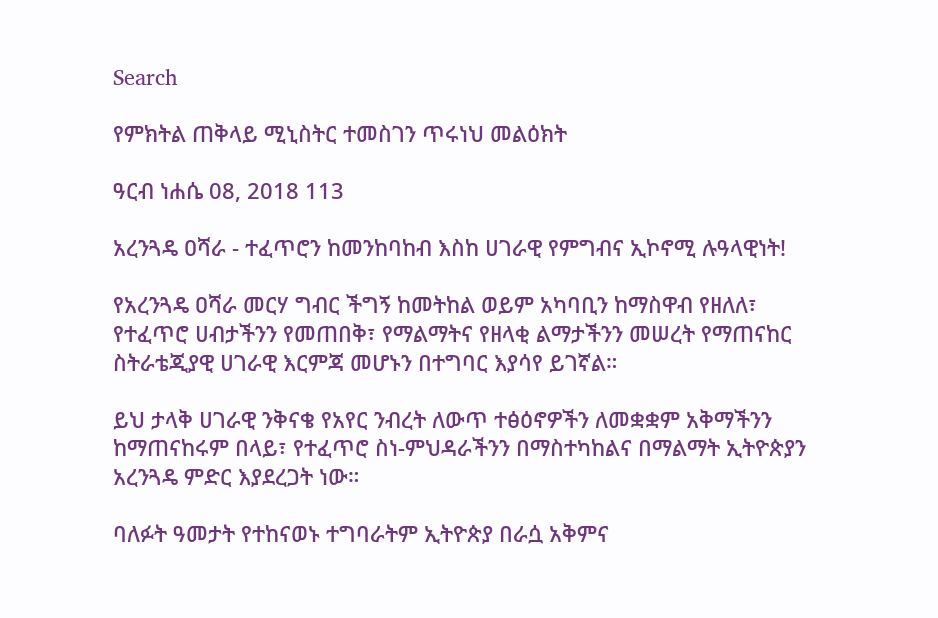Search

የምክትል ጠቅላይ ሚኒስትር ተመስገን ጥሩነህ መልዕክት

ዓርብ ነሐሴ 08, 2018 113

አረንጓዴ ዐሻራ - ተፈጥሮን ከመንከባከብ እስከ ሀገራዊ የምግብና ኢኮኖሚ ሉዓላዊነት!

የአረንጓዴ ዐሻራ መርሃ ግብር ችግኝ ከመትከል ወይም አካባቢን ከማስዋብ የዘለለ፣ የተፈጥሮ ሀብታችንን የመጠበቅ፣ የማልማትና የዘላቂ ልማታችንን መሠረት የማጠናከር ስትራቴጂያዊ ሀገራዊ እርምጃ መሆኑን በተግባር እያሳየ ይገኛል።

ይህ ታላቅ ሀገራዊ ንቅናቄ የአየር ንብረት ለውጥ ተፅዕኖዎችን ለመቋቋም አቅማችንን ከማጠናከሩም በላይ፣ የተፈጥሮ ስነ-ምህዳራችንን በማስተካከልና በማልማት ኢትዮጵያን አረንጓዴ ምድር እያደረጋት ነው።

ባለፉት ዓመታት የተከናወኑ ተግባራትም ኢትዮጵያ በራሷ አቅምና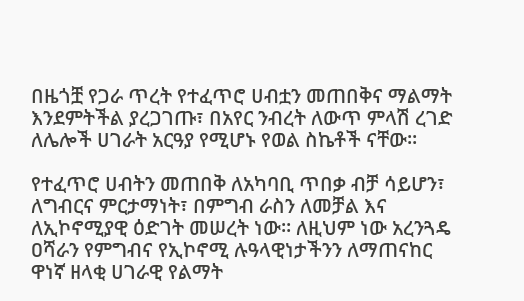በዜጎቿ የጋራ ጥረት የተፈጥሮ ሀብቷን መጠበቅና ማልማት እንደምትችል ያረጋገጡ፣ በአየር ንብረት ለውጥ ምላሽ ረገድ ለሌሎች ሀገራት አርዓያ የሚሆኑ የወል ስኬቶች ናቸው።

የተፈጥሮ ሀብትን መጠበቅ ለአካባቢ ጥበቃ ብቻ ሳይሆን፣ ለግብርና ምርታማነት፣ በምግብ ራስን ለመቻል እና ለኢኮኖሚያዊ ዕድገት መሠረት ነው። ለዚህም ነው አረንጓዴ ዐሻራን የምግብና የኢኮኖሚ ሉዓላዊነታችንን ለማጠናከር ዋነኛ ዘላቂ ሀገራዊ የልማት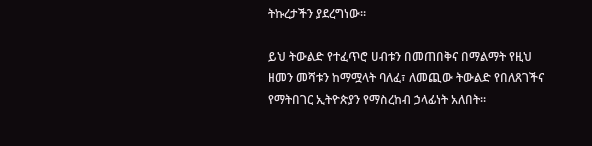ትኩረታችን ያደረግነው።

ይህ ትውልድ የተፈጥሮ ሀብቱን በመጠበቅና በማልማት የዚህ ዘመን መሻቱን ከማሟላት ባለፈ፣ ለመጪው ትውልድ የበለጸገችና የማትበገር ኢትዮጵያን የማስረከብ ኃላፊነት አለበት።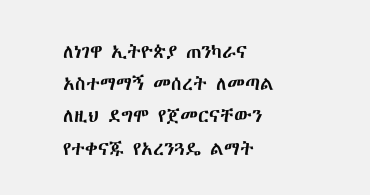ለነገዋ ኢትዮጵያ ጠንካራና አስተማማኝ መሰረት ለመጣል ለዚህ ደግሞ የጀመርናቸውን የተቀናጁ የአረንጓዴ ልማት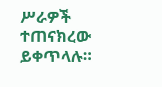ሥራዎች ተጠናክረው ይቀጥላሉ።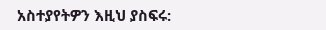አስተያየትዎን እዚህ ያስፍሩ: